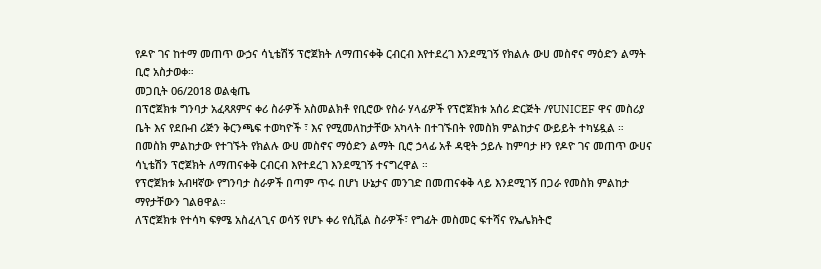የዶዮ ገና ከተማ መጠጥ ውኃና ሳኒቴሽኝ ፕሮጀክት ለማጠናቀቅ ርብርብ እየተደረገ እንደሚገኝ የክልሉ ውሀ መስኖና ማዕድን ልማት ቢሮ አስታወቀ።
መጋቢት 06/2018 ወልቂጤ
በፕሮጀክቱ ግንባታ አፈጻጸምና ቀሪ ስራዎች አስመልክቶ የቢሮው የስራ ሃላፊዎች የፕሮጀክቱ አሰሪ ድርጅት /የUNICEF ዋና መስሪያ ቤት እና የደቡብ ሪጅን ቅርንጫፍ ተወካዮች ፣ እና የሚመለከታቸው አካላት በተገኙበት የመስክ ምልከታና ውይይት ተካሄዷል ።
በመስክ ምልከታው የተገኙት የክልሉ ውሀ መስኖና ማዕድን ልማት ቢሮ ኃላፊ አቶ ዳዊት ኃይሉ ከምባታ ዞን የዶዮ ገና መጠጥ ውሀና ሳኒቴሽን ፕሮጀክት ለማጠናቀቅ ርብርብ እየተደረገ እንደሚገኝ ተናግረዋል ።
የፕሮጀክቱ አብዛኛው የግንባታ ስራዎች በጣም ጥሩ በሆነ ሁኔታና መንገድ በመጠናቀቅ ላይ እንደሚገኝ በጋራ የመስክ ምልከታ ማየታቸውን ገልፀዋል።
ለፕሮጀክቱ የተሳካ ፍፃሜ አስፈላጊና ወሳኝ የሆኑ ቀሪ የሲቪል ስራዎች፣ የግፊት መስመር ፍተሻና የኤሌክትሮ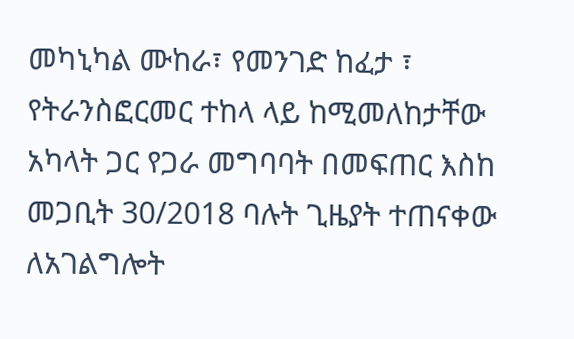መካኒካል ሙከራ፣ የመንገድ ከፈታ ፣ የትራንስፎርመር ተከላ ላይ ከሚመለከታቸው አካላት ጋር የጋራ መግባባት በመፍጠር እስከ መጋቢት 30/2018 ባሉት ጊዜያት ተጠናቀው ለአገልግሎት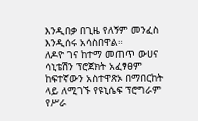እንዲበቃ በጊዜ የለኝም መንፈስ እንዲሰሩ አሳስበዋል።
ለዶዮ ገና ከተማ መጠጥ ውሀና ሳኒቴሽን ፕሮጀክት አፈፃፀም ከፍተኛውን አስተዋጽኦ በማበርከት ላይ ለሚገኙ የዩኒሴፍ ፕሮግራም የሥራ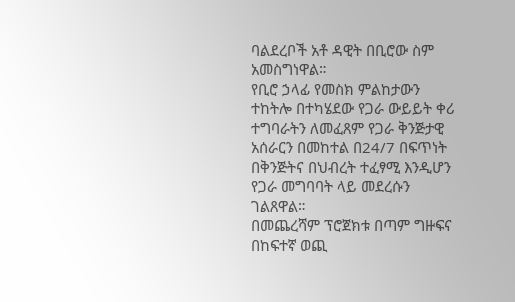ባልደረቦች አቶ ዳዊት በቢሮው ስም አመስግነዋል።
የቢሮ ኃላፊ የመስክ ምልከታውን ተከትሎ በተካሄደው የጋራ ውይይት ቀሪ ተግባራትን ለመፈጸም የጋራ ቅንጅታዊ አሰራርን በመከተል በ24/7 በፍጥነት በቅንጅትና በህብረት ተፈፃሚ እንዲሆን የጋራ መግባባት ላይ መደረሱን ገልጸዋል።
በመጨረሻም ፕሮጀክቱ በጣም ግዙፍና በከፍተኛ ወጪ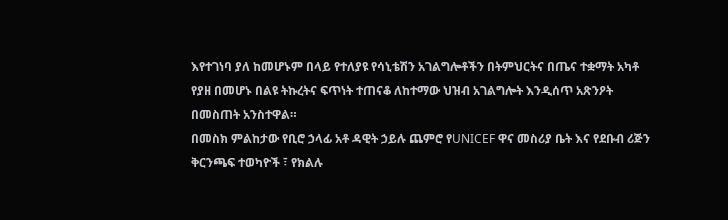እየተገነባ ያለ ከመሆኑም በላይ የተለያዩ የሳኒቴሽን አገልግሎቶችን በትምህርትና በጤና ተቋማት አካቶ የያዘ በመሆኑ በልዩ ትኩረትና ፍጥነት ተጠናቆ ለከተማው ህዝብ አገልግሎት እንዲሰጥ አጽንዖት በመስጠት አንስተዋል።
በመስክ ምልከታው የቢሮ ኃላፊ አቶ ዳዊት ኃይሉ ጨምሮ የUNICEF ዋና መስሪያ ቤት እና የደቡብ ሪጅን ቅርንጫፍ ተወካዮች ፣ የክልሉ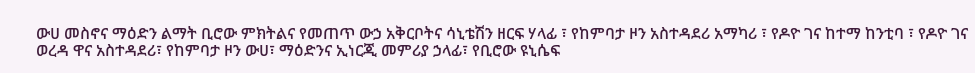ውሀ መስኖና ማዕድን ልማት ቢሮው ምክትልና የመጠጥ ውኃ አቅርቦትና ሳኒቴሽን ዘርፍ ሃላፊ ፣ የከምባታ ዞን አስተዳደሪ አማካሪ ፣ የዶዮ ገና ከተማ ከንቲባ ፣ የዶዮ ገና ወረዳ ዋና አስተዳደሪ፣ የከምባታ ዞን ውሀ፣ ማዕድንና ኢነርጂ መምሪያ ኃላፊ፣ የቢሮው ዩኒሴፍ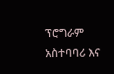ፕሮግራም አስተባባሪ እና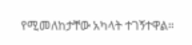የሚመለከታቸው አካላት ተገኝተዋል።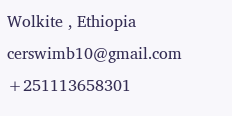Wolkite , Ethiopia
cerswimb10@gmail.com
+251113658301